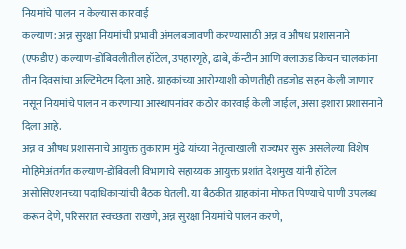नियमांचे पालन न केल्यास कारवाई
कल्याण: अन्न सुरक्षा नियमांची प्रभावी अंमलबजावणी करण्यासाठी अन्न व औषध प्रशासनाने (एफडीए) कल्याण-डोंबिवलीतील हॉटेल, उपहारगृहे, ढाबे, कॅन्टीन आणि क्लाऊड किचन चालकांना तीन दिवसांचा अल्टिमेटम दिला आहे. ग्राहकांच्या आरोग्याशी कोणतीही तडजोड सहन केली जाणार नसून नियमांचे पालन न करणाऱ्या आस्थापनांवर कठोर कारवाई केली जाईल, असा इशारा प्रशासनाने दिला आहे.
अन्न व औषध प्रशासनाचे आयुक्त तुकाराम मुंढे यांच्या नेतृत्वाखाली राज्यभर सुरू असलेल्या विशेष मोहिमेअंतर्गत कल्याण-डोंबिवली विभागाचे सहाय्यक आयुक्त प्रशांत देशमुख यांनी हॉटेल असोसिएशनच्या पदाधिकाऱ्यांची बैठक घेतली. या बैठकीत ग्राहकांना मोफत पिण्याचे पाणी उपलब्ध करून देणे, परिसरात स्वच्छता राखणे, अन्न सुरक्षा नियमांचे पालन करणे,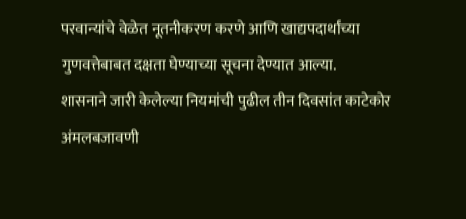परवान्यांचे वेळेत नूतनीकरण करणे आणि खाद्यपदार्थांच्या गुणवत्तेबाबत दक्षता घेण्याच्या सूचना देण्यात आल्या.
शासनाने जारी केलेल्या नियमांची पुढील तीन दिवसांत काटेकोर अंमलबजावणी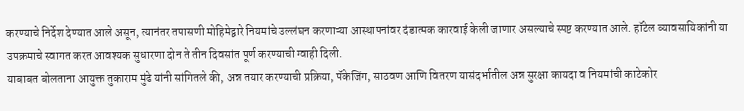करण्याचे निर्देश देण्यात आले असून, त्यानंतर तपासणी मोहिमेद्वारे नियमांचे उल्लंघन करणाऱ्या आस्थापनांवर दंडात्मक कारवाई केली जाणार असल्याचे स्पष्ट करण्यात आले. हॉटेल व्यावसायिकांनी या उपक्रमाचे स्वागत करत आवश्यक सुधारणा दोन ते तीन दिवसांत पूर्ण करण्याची ग्वाही दिली.
याबाबत बोलताना आयुक्त तुकाराम मुंढे यांनी सांगितले की, अन्न तयार करण्याची प्रक्रिया, पॅकेजिंग, साठवण आणि वितरण यासंदर्भातील अन्न सुरक्षा कायदा व नियमांची काटेकोर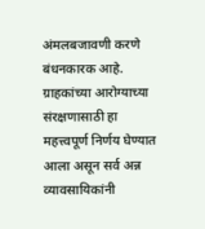अंमलबजावणी करणे बंधनकारक आहे. ग्राहकांच्या आरोग्याच्या संरक्षणासाठी हा महत्त्वपूर्ण निर्णय घेण्यात आला असून सर्व अन्न व्यावसायिकांनी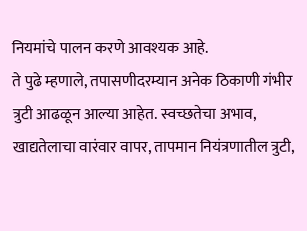नियमांचे पालन करणे आवश्यक आहे.
ते पुढे म्हणाले, तपासणीदरम्यान अनेक ठिकाणी गंभीर त्रुटी आढळून आल्या आहेत. स्वच्छतेचा अभाव, खाद्यतेलाचा वारंवार वापर, तापमान नियंत्रणातील त्रुटी,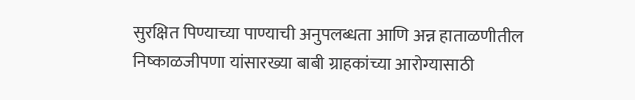सुरक्षित पिण्याच्या पाण्याची अनुपलब्धता आणि अन्न हाताळणीतील निष्काळजीपणा यांसारख्या बाबी ग्राहकांच्या आरोग्यासाठी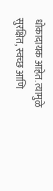धोकादायक आहेत. त्यामुळे सुरक्षित, स्वच्छ आणि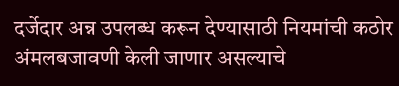दर्जेदार अन्न उपलब्ध करून देण्यासाठी नियमांची कठोर अंमलबजावणी केली जाणार असल्याचे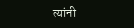त्यांनी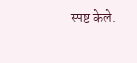स्पष्ट केले.